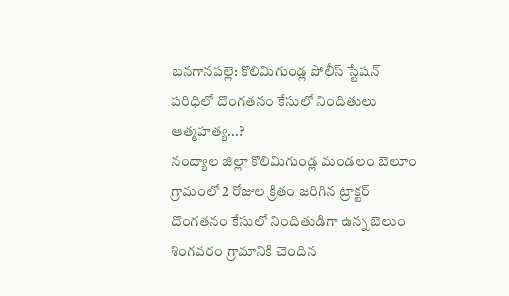బనగానపల్లె: కొలిమిగుండ్ల పోలీస్ స్టేషన్ పరిధిలో దొంగతనం కేసులో నిందితులు ఆత్మహత్య...?
నంద్యాల జిల్లా కొలిమిగుండ్ల మండలం బెలూం గ్రామంలో 2 రోజుల క్రితం జరిగిన ట్రాక్టర్ దొంగతనం కేసులో నిందితుడిగా ఉన్న బెలుం శింగవరం గ్రామానికి చెందిన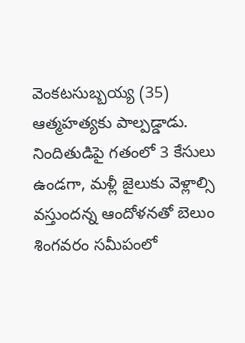వెంకటసుబ్బయ్య (35) ఆత్మహత్యకు పాల్పడ్డాడు. నిందితుడిపై గతంలో 3 కేసులు ఉండగా, మళ్లీ జైలుకు వెళ్లాల్సి వస్తుందన్న ఆందోళనతో బెలుం శింగవరం సమీపంలో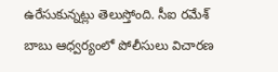ఉరేసుకున్నట్లు తెలుస్తోంది. సీఐ రమేశ్ బాబు ఆధ్వర్యంలో పోలీసులు విచారణ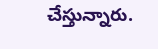చేస్తున్నారు.